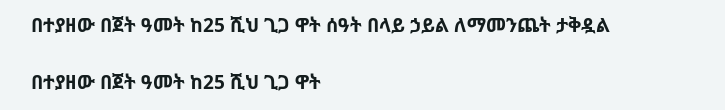በተያዘው በጀት ዓመት ከ25 ሺህ ጊጋ ዋት ሰዓት በላይ ኃይል ለማመንጨት ታቅዷል

በተያዘው በጀት ዓመት ከ25 ሺህ ጊጋ ዋት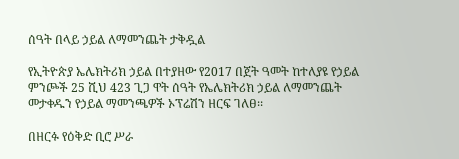ሰዓት በላይ ኃይል ለማመንጨት ታቅዷል

የኢትዮጵያ ኤሌክትሪክ ኃይል በተያዘው የ2017 በጀት ዓመት ከተለያዩ የኃይል ምንጮች 25 ሺህ 423 ጊጋ ዋት ሰዓት የኤሌክትሪክ ኃይል ለማመንጨት መታቀዱን የኃይል ማመንጫዎች ኦፕሬሽን ዘርፍ ገለፀ፡፡

በዘርፉ የዕቅድ ቢሮ ሥራ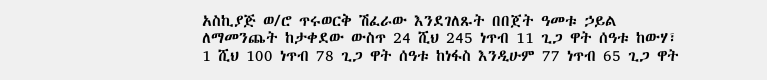አስኪያጅ ወ/ሮ ጥሩወርቅ ሽፈራው እንደገለጹት በበጀት ዓመቱ ኃይል ለማመንጨት ከታቀደው ውስጥ 24 ሺህ 245 ነጥብ 11 ጊጋ ዋት ሰዓቱ ከውሃ፣ 1 ሺህ 100 ነጥብ 78 ጊጋ ዋት ሰዓቱ ከነፋስ እንዲሁም 77 ነጥብ 65 ጊጋ ዋት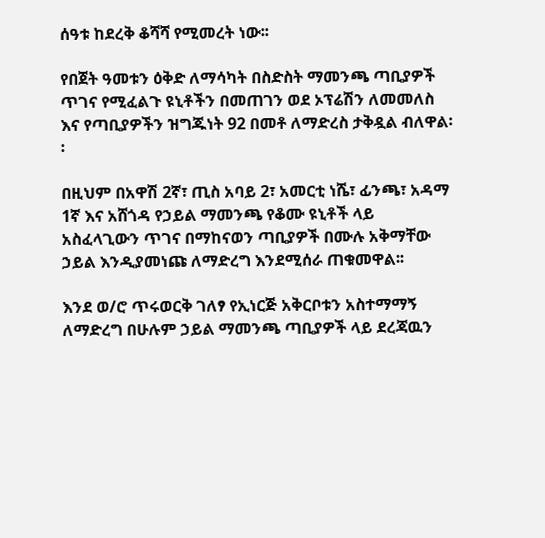ሰዓቱ ከደረቅ ቆሻሻ የሚመረት ነው፡፡

የበጀት ዓመቱን ዕቅድ ለማሳካት በስድስት ማመንጫ ጣቢያዎች ጥገና የሚፈልጉ ዩኒቶችን በመጠገን ወደ ኦፕሬሽን ለመመለስ እና የጣቢያዎችን ዝግጁነት 92 በመቶ ለማድረስ ታቅዷል ብለዋል፡፡

በዚህም በአዋሽ 2ኛ፣ ጢስ አባይ 2፣ አመርቲ ነሼ፣ ፊንጫ፣ አዳማ 1ኛ እና አሸጎዳ የኃይል ማመንጫ የቆሙ ዩኒቶች ላይ አስፈላጊውን ጥገና በማከናወን ጣቢያዎች በሙሉ አቅማቸው ኃይል እንዲያመነጩ ለማድረግ እንደሚሰራ ጠቁመዋል፡፡

እንደ ወ/ሮ ጥሩወርቅ ገለፃ የኢነርጅ አቅርቦቱን አስተማማኝ ለማድረግ በሁሉም ኃይል ማመንጫ ጣቢያዎች ላይ ደረጃዉን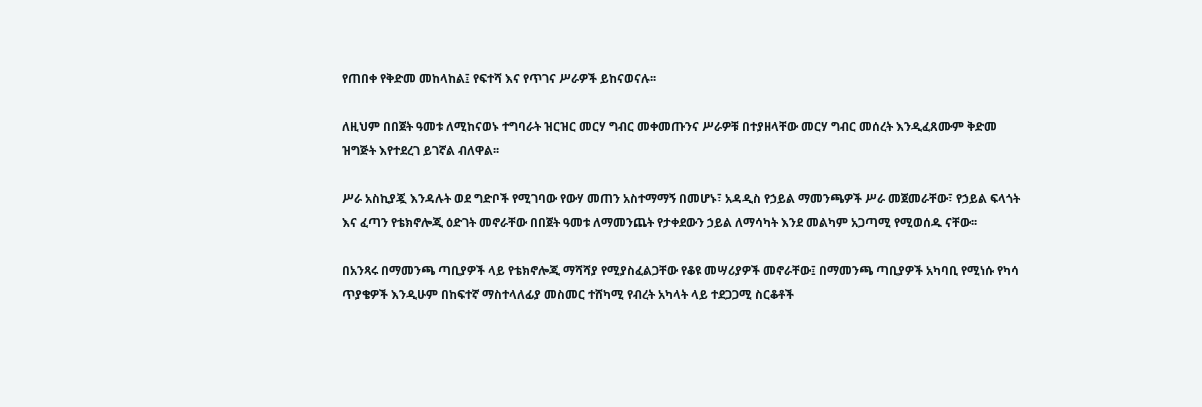የጠበቀ የቅድመ መከላከል፤ የፍተሻ እና የጥገና ሥራዎች ይከናወናሉ፡፡

ለዚህም በበጀት ዓመቱ ለሚከናወኑ ተግባራት ዝርዝር መርሃ ግብር መቀመጡንና ሥራዎቹ በተያዘላቸው መርሃ ግብር መሰረት እንዲፈጸሙም ቅድመ ዝግጅት እየተደረገ ይገኛል ብለዋል፡፡

ሥራ አስኪያጇ እንዳሉት ወደ ግድቦች የሚገባው የውሃ መጠን አስተማማኝ በመሆኑ፣ አዳዲስ የኃይል ማመንጫዎች ሥራ መጀመራቸው፣ የኃይል ፍላጎት እና ፈጣን የቴክኖሎጂ ዕድገት መኖራቸው በበጀት ዓመቱ ለማመንጨት የታቀደውን ኃይል ለማሳካት እንደ መልካም አጋጣሚ የሚወሰዱ ናቸው፡፡

በአንጻሩ በማመንጫ ጣቢያዎች ላይ የቴክኖሎጂ ማሻሻያ የሚያስፈልጋቸው የቆዩ መሣሪያዎች መኖራቸው፤ በማመንጫ ጣቢያዎች አካባቢ የሚነሱ የካሳ ጥያቄዎች እንዲሁም በከፍተኛ ማስተላለፊያ መስመር ተሸካሚ የብረት አካላት ላይ ተደጋጋሚ ስርቆቶች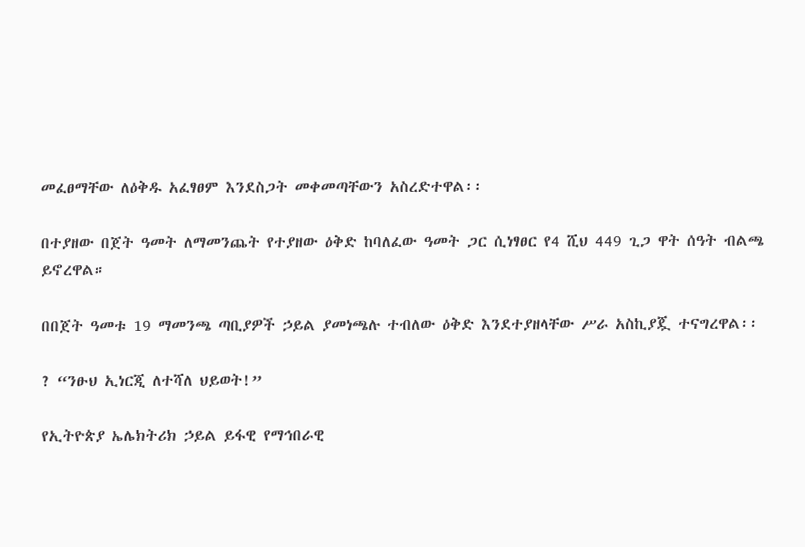መፈፀማቸው ለዕቅዱ አፈፃፀም እንደስጋት መቀመጣቸውን አስረድተዋል፡፡

በተያዘው በጀት ዓመት ለማመንጨት የተያዘው ዕቅድ ከባለፈው ዓመት ጋር ሲነፃፀር የ4 ሺህ 449 ጊጋ ዋት ሰዓት ብልጫ ይኖረዋል።

በበጀት ዓመቱ 19 ማመንጫ ጣቢያዎች ኃይል ያመነጫሉ ተብለው ዕቅድ እንደተያዘላቸው ሥራ አስኪያጇ ተናግረዋል፡፡

? “ንፁህ ኢነርጂ ለተሻለ ህይወት!”

የኢትዮጵያ ኤሌክትሪክ ኃይል ይፋዊ የማኅበራዊ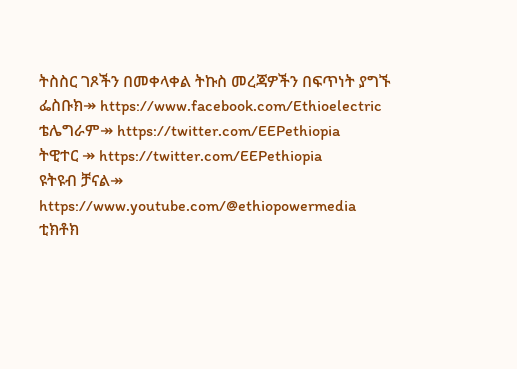ትስስር ገጾችን በመቀላቀል ትኩስ መረጃዎችን በፍጥነት ያግኙ
ፌስቡክ↠ https://www.facebook.com/Ethioelectric
ቴሌግራም↠ https://twitter.com/EEPethiopia
ትዊተር ↠ https://twitter.com/EEPethiopia
ዩትዩብ ቻናል↠ https://www.youtube.com/@ethiopowermedia
ቲክቶክ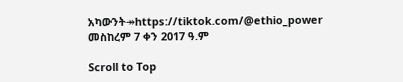አካውንት↠https://tiktok.com/@ethio_power
መስከረም 7 ቀን 2017 ዓ.ም

Scroll to Top